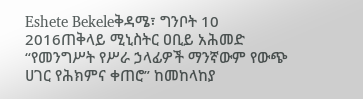Eshete Bekeleቅዳሜ፣ ግንቦት 10 2016ጠቅላይ ሚኒስትር ዐቢይ አሕመድ “የመንግሥት የሥራ ኃላፊዎች ማንኛውም የውጭ ሀገር የሕክምና ቀጠሮ” ከመከላከያ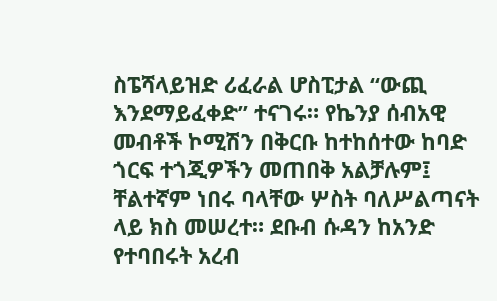ስፔሻላይዝድ ሪፈራል ሆስፒታል “ውጪ እንደማይፈቀድ” ተናገሩ። የኬንያ ሰብአዊ መብቶች ኮሚሽን በቅርቡ ከተከሰተው ከባድ ጎርፍ ተጎጂዎችን መጠበቅ አልቻሉም፤ ቸልተኛም ነበሩ ባላቸው ሦስት ባለሥልጣናት ላይ ክስ መሠረተ። ደቡብ ሱዳን ከአንድ የተባበሩት አረብ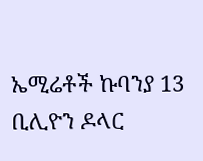ኤሚሬቶች ኩባንያ 13 ቢሊዮን ዶላር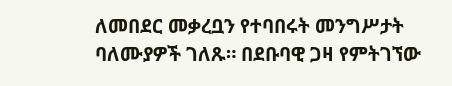ለመበደር መቃረቧን የተባበሩት መንግሥታት ባለሙያዎች ገለጹ። በደቡባዊ ጋዛ የምትገኘው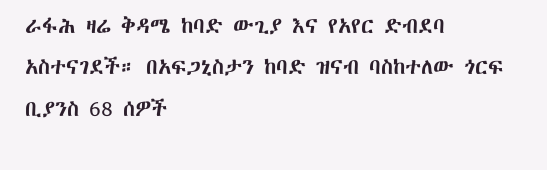ራፋሕ ዛሬ ቅዳሜ ከባድ ውጊያ እና የአየር ድብደባ አስተናገደች። በአፍጋኒስታን ከባድ ዝናብ ባስከተለው ጎርፍ ቢያንስ 68 ሰዎች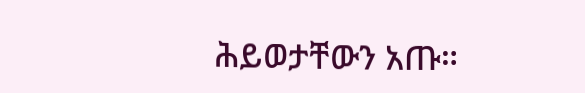ሕይወታቸውን አጡ።